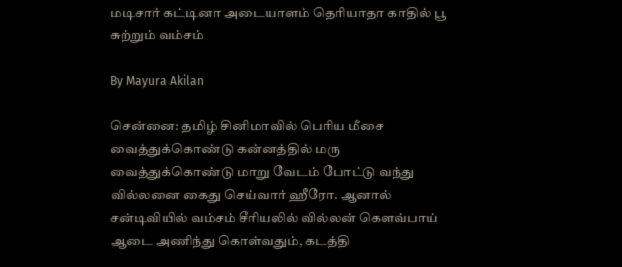மடிசார் கட்டினா அடையாளம் தெரியாதா காதில் பூ சுற்றும் வம்சம்

By Mayura Akilan

சென்னை: தமிழ் சினிமாவில் பெரிய மீசை வைத்துக்கொண்டு கன்னத்தில் மரு வைத்துக்கொண்டு மாறு வேடம் போட்டு வந்து வில்லனை கைது செய்வார் ஹீரோ. ஆனால் சன்டிவியில் வம்சம் சீரியலில் வில்லன் கௌவ்பாய் ஆடை அணிந்து கொள்வதும், கடத்தி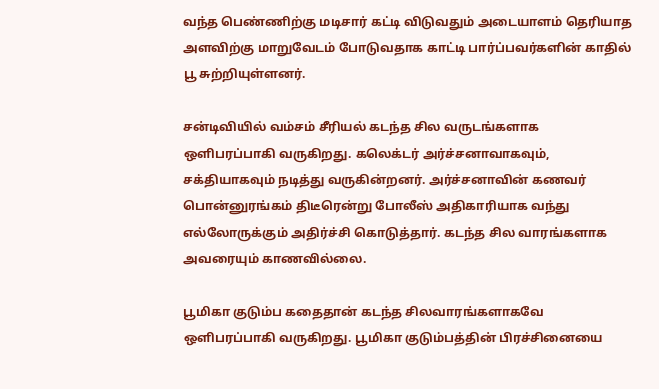வந்த பெண்ணிற்கு மடிசார் கட்டி விடுவதும் அடையாளம் தெரியாத அளவிற்கு மாறுவேடம் போடுவதாக காட்டி பார்ப்பவர்களின் காதில் பூ சுற்றியுள்ளனர்.

சன்டிவியில் வம்சம் சீரியல் கடந்த சில வருடங்களாக ஒளிபரப்பாகி வருகிறது. கலெக்டர் அர்ச்சனாவாகவும், சக்தியாகவும் நடித்து வருகின்றனர். அர்ச்சனாவின் கணவர் பொன்னுரங்கம் திடீரென்று போலீஸ் அதிகாரியாக வந்து எல்லோருக்கும் அதிர்ச்சி கொடுத்தார். கடந்த சில வாரங்களாக அவரையும் காணவில்லை.

பூமிகா குடும்ப கதைதான் கடந்த சிலவாரங்களாகவே ஒளிபரப்பாகி வருகிறது. பூமிகா குடும்பத்தின் பிரச்சினையை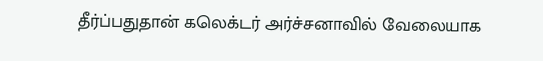தீர்ப்பதுதான் கலெக்டர் அர்ச்சனாவில் வேலையாக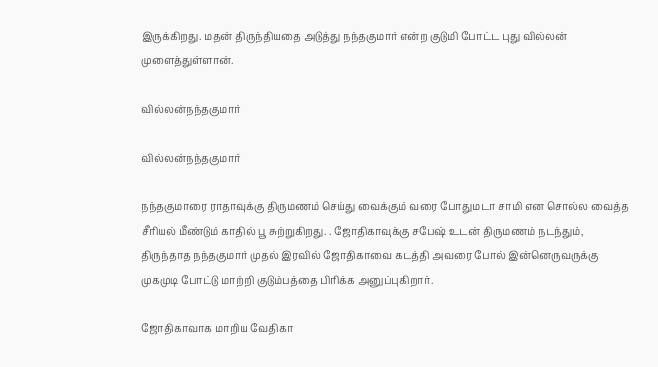இருக்கிறது. மதன் திருந்தியதை அடுத்து நந்தகுமார் என்ற குடுமி போட்ட புது வில்லன் முளைத்துள்ளான்.

வில்லன்நந்தகுமார்

வில்லன்நந்தகுமார்

நந்தகுமாரை ராதாவுக்கு திருமணம் செய்து வைக்கும் வரை போதுமடா சாமி என சொல்ல வைத்த சீரியல் மீண்டும் காதில் பூ சுற்றுகிறது. . ஜோதிகாவுக்கு சபேஷ் உடன் திருமணம் நடந்தும், திருந்தாத நந்தகுமார் முதல் இரவில் ஜோதிகாவை கடத்தி அவரை போல் இன்னெருவருக்கு முகமுடி போட்டு மாற்றி குடும்பத்தை பிரிக்க அனுப்புகிறார்.

ஜோதிகாவாக மாறிய வேதிகா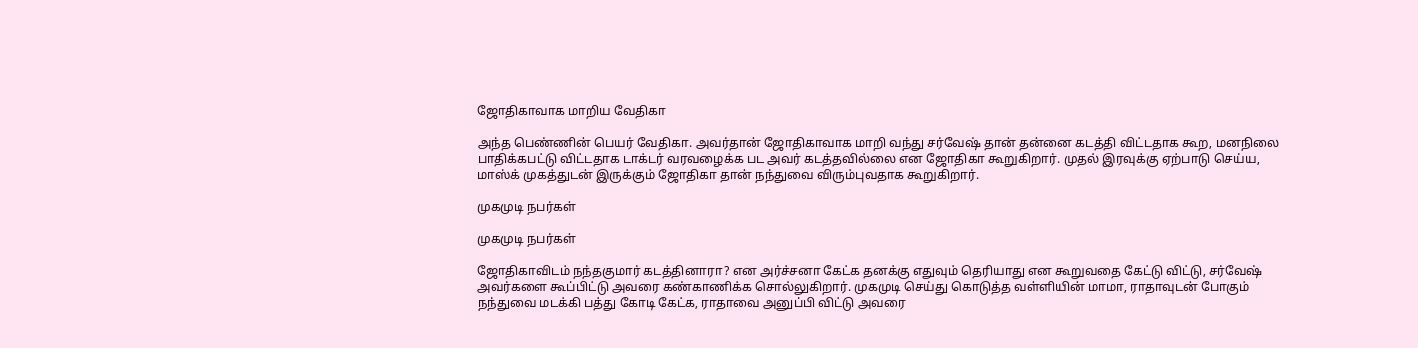ஜோதிகாவாக மாறிய வேதிகா

அந்த பெண்ணின் பெயர் வேதிகா. அவர்தான் ஜோதிகாவாக மாறி வந்து சர்வேஷ் தான் தன்னை கடத்தி விட்டதாக கூற, மனநிலை பாதிக்கபட்டு விட்டதாக டாக்டர் வரவழைக்க பட அவர் கடத்தவில்லை என ஜோதிகா கூறுகிறார். முதல் இரவுக்கு ஏற்பாடு செய்ய, மாஸ்க் முகத்துடன் இருக்கும் ஜோதிகா தான் நந்துவை விரும்புவதாக கூறுகிறார்.

முகமுடி நபர்கள்

முகமுடி நபர்கள்

ஜோதிகாவிடம் நந்தகுமார் கடத்தினாரா? என அர்ச்சனா கேட்க தனக்கு எதுவும் தெரியாது என கூறுவதை கேட்டு விட்டு, சர்வேஷ் அவர்களை கூப்பிட்டு அவரை கண்காணிக்க சொல்லுகிறார். முகமுடி செய்து கொடுத்த வள்ளியின் மாமா, ராதாவுடன் போகும் நந்துவை மடக்கி பத்து கோடி கேட்க, ராதாவை அனுப்பி விட்டு அவரை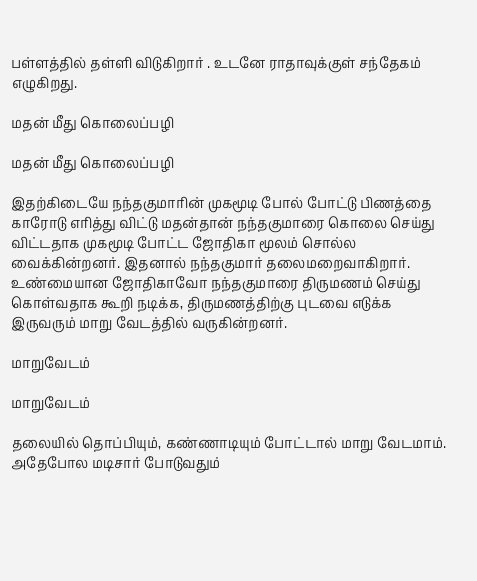பள்ளத்தில் தள்ளி விடுகிறார் . உடனே ராதாவுக்குள் சந்தேகம் எழுகிறது.

மதன் மீது கொலைப்பழி

மதன் மீது கொலைப்பழி

இதற்கிடையே நந்தகுமாரின் முகமூடி போல் போட்டு பிணத்தை காரோடு எரித்து விட்டு மதன்தான் நந்தகுமாரை கொலை செய்து விட்டதாக முகமூடி போட்ட ஜோதிகா மூலம் சொல்ல வைக்கின்றனர். இதனால் நந்தகுமார் தலைமறைவாகிறார். உண்மையான ஜோதிகாவோ நந்தகுமாரை திருமணம் செய்து கொள்வதாக கூறி நடிக்க, திருமணத்திற்கு புடவை எடுக்க இருவரும் மாறு வேடத்தில் வருகின்றனர்.

மாறுவேடம்

மாறுவேடம்

தலையில் தொப்பியும், கண்ணாடியும் போட்டால் மாறு வேடமாம். அதேபோல மடிசார் போடுவதும்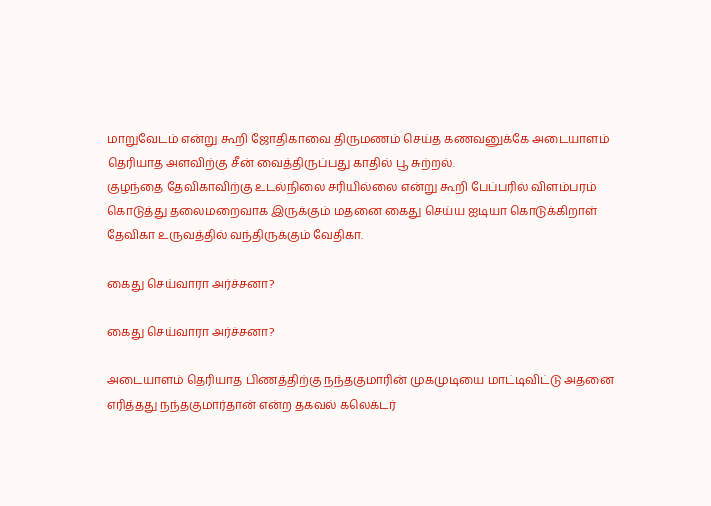மாறுவேடம் என்று கூறி ஜோதிகாவை திருமணம் செய்த கணவனுக்கே அடையாளம் தெரியாத அளவிற்கு சீன் வைத்திருப்பது காதில் பூ சுற்றல்.
குழந்தை தேவிகாவிற்கு உடல்நிலை சரியில்லை என்று கூறி பேப்பரில் விளம்பரம் கொடுத்து தலைமறைவாக இருக்கும் மதனை கைது செய்ய ஐடியா கொடுக்கிறாள் தேவிகா உருவத்தில் வந்திருக்கும் வேதிகா.

கைது செய்வாரா அர்ச்சனா?

கைது செய்வாரா அர்ச்சனா?

அடையாளம் தெரியாத பிணத்திற்கு நந்தகுமாரின் முகமுடியை மாட்டிவிட்டு அதனை எரித்தது நந்தகுமார்தான் என்ற தகவல் கலெக்டர்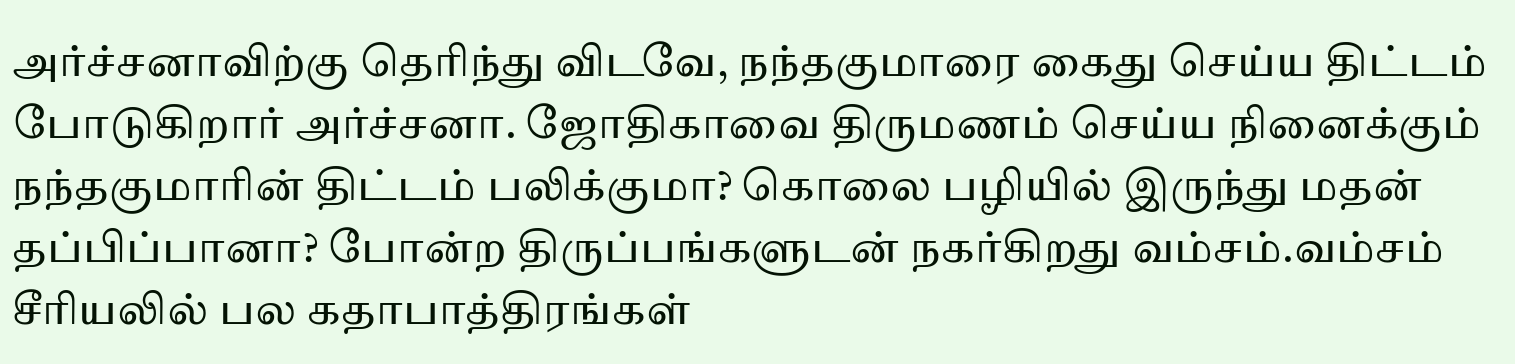அர்ச்சனாவிற்கு தெரிந்து விடவே, நந்தகுமாரை கைது செய்ய திட்டம் போடுகிறார் அர்ச்சனா. ஜோதிகாவை திருமணம் செய்ய நினைக்கும் நந்தகுமாரின் திட்டம் பலிக்குமா? கொலை பழியில் இருந்து மதன் தப்பிப்பானா? போன்ற திருப்பங்களுடன் நகர்கிறது வம்சம்.வம்சம் சீரியலில் பல கதாபாத்திரங்கள்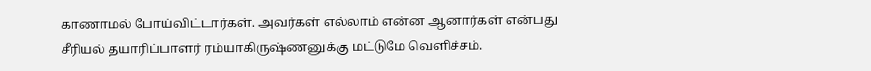காணாமல் போய்விட்டார்கள். அவர்கள் எல்லாம் என்ன ஆனார்கள் என்பது சீரியல் தயாரிப்பாளர் ரம்யாகிருஷ்ணனுக்கு மட்டுமே வெளிச்சம்.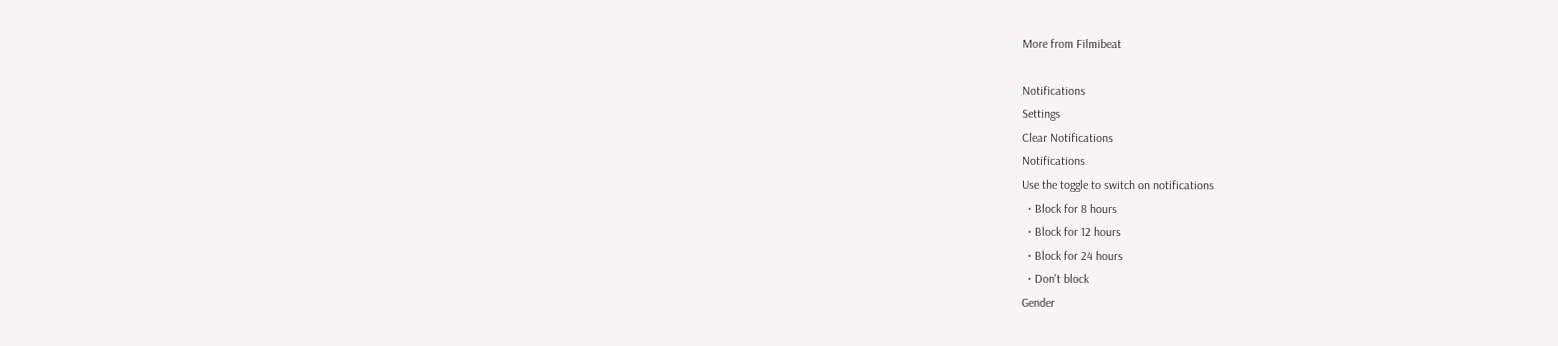More from Filmibeat

Notifications
Settings
Clear Notifications
Notifications
Use the toggle to switch on notifications
  • Block for 8 hours
  • Block for 12 hours
  • Block for 24 hours
  • Don't block
Gender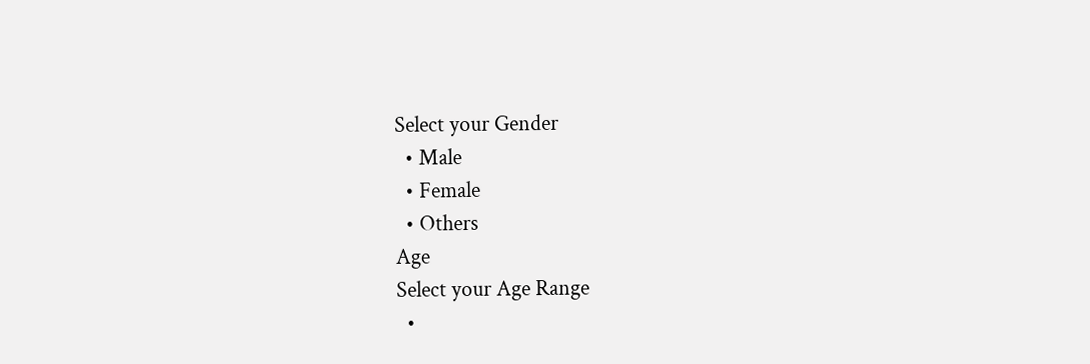Select your Gender
  • Male
  • Female
  • Others
Age
Select your Age Range
  •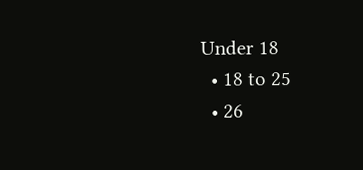Under 18
  • 18 to 25
  • 26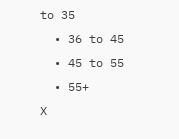to 35
  • 36 to 45
  • 45 to 55
  • 55+
X